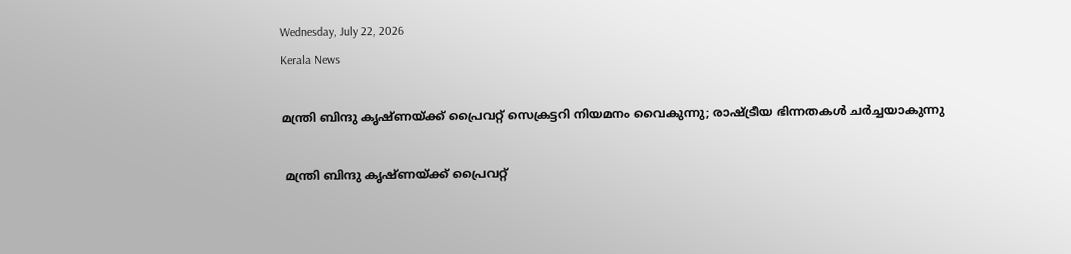Wednesday, July 22, 2026
Kerala News

മന്ത്രി ബിന്ദു കൃഷ്ണയ്ക്ക് പ്രൈവറ്റ് സെക്രട്ടറി നിയമനം വൈകുന്നു; രാഷ്ട്രീയ ഭിന്നതകള്‍ ചര്‍ച്ചയാകുന്നു

 മന്ത്രി ബിന്ദു കൃഷ്ണയ്ക്ക് പ്രൈവറ്റ്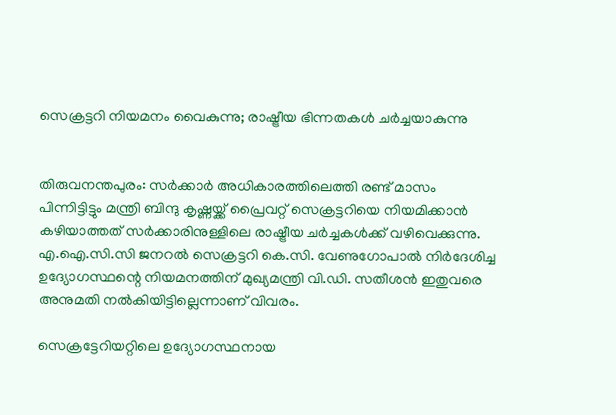സെക്രട്ടറി നിയമനം വൈകുന്നു; രാഷ്ട്രീയ ഭിന്നതകള്‍ ചര്‍ച്ചയാകുന്നു


തിരുവനന്തപുരം: സര്‍ക്കാര്‍ അധികാരത്തിലെത്തി രണ്ട് മാസം പിന്നിട്ടിട്ടും മന്ത്രി ബിന്ദു കൃഷ്ണയ്ക്ക് പ്രൈവറ്റ് സെക്രട്ടറിയെ നിയമിക്കാന്‍ കഴിയാത്തത് സര്‍ക്കാരിനുള്ളിലെ രാഷ്ട്രീയ ചര്‍ച്ചകള്‍ക്ക് വഴിവെക്കുന്നു. എ.ഐ.സി.സി ജനറല്‍ സെക്രട്ടറി കെ.സി. വേണുഗോപാല്‍ നിര്‍ദേശിച്ച ഉദ്യോഗസ്ഥന്റെ നിയമനത്തിന് മുഖ്യമന്ത്രി വി.ഡി. സതീശന്‍ ഇതുവരെ അനുമതി നല്‍കിയിട്ടില്ലെന്നാണ് വിവരം.

സെക്രട്ടേറിയറ്റിലെ ഉദ്യോഗസ്ഥനായ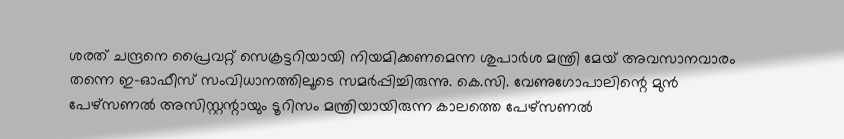ശരത് ചന്ദ്രനെ പ്രൈവറ്റ് സെക്രട്ടറിയായി നിയമിക്കണമെന്ന ശുപാര്‍ശ മന്ത്രി മേയ് അവസാനവാരം തന്നെ ഇ-ഓഫീസ് സംവിധാനത്തിലൂടെ സമര്‍പ്പിച്ചിരുന്നു. കെ.സി. വേണുഗോപാലിന്റെ മുന്‍ പേഴ്‌സണല്‍ അസിസ്റ്റന്റായും ടൂറിസം മന്ത്രിയായിരുന്ന കാലത്തെ പേഴ്‌സണല്‍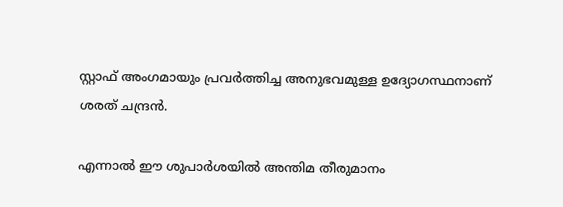സ്റ്റാഫ് അംഗമായും പ്രവര്‍ത്തിച്ച അനുഭവമുള്ള ഉദ്യോഗസ്ഥനാണ് ശരത് ചന്ദ്രന്‍.

എന്നാല്‍ ഈ ശുപാര്‍ശയില്‍ അന്തിമ തീരുമാനം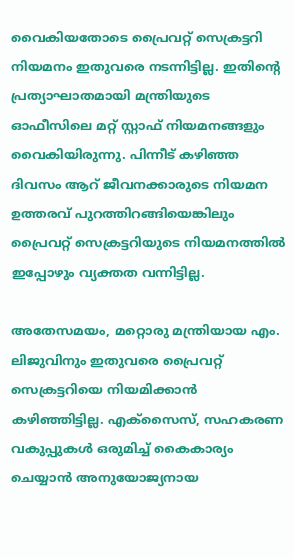വൈകിയതോടെ പ്രൈവറ്റ് സെക്രട്ടറി നിയമനം ഇതുവരെ നടന്നിട്ടില്ല. ഇതിന്റെ പ്രത്യാഘാതമായി മന്ത്രിയുടെ ഓഫീസിലെ മറ്റ് സ്റ്റാഫ് നിയമനങ്ങളും വൈകിയിരുന്നു. പിന്നീട് കഴിഞ്ഞ ദിവസം ആറ് ജീവനക്കാരുടെ നിയമന ഉത്തരവ് പുറത്തിറങ്ങിയെങ്കിലും പ്രൈവറ്റ് സെക്രട്ടറിയുടെ നിയമനത്തില്‍ ഇപ്പോഴും വ്യക്തത വന്നിട്ടില്ല.

അതേസമയം, മറ്റൊരു മന്ത്രിയായ എം. ലിജുവിനും ഇതുവരെ പ്രൈവറ്റ് സെക്രട്ടറിയെ നിയമിക്കാന്‍ കഴിഞ്ഞിട്ടില്ല. എക്‌സൈസ്, സഹകരണ വകുപ്പുകള്‍ ഒരുമിച്ച് കൈകാര്യം ചെയ്യാന്‍ അനുയോജ്യനായ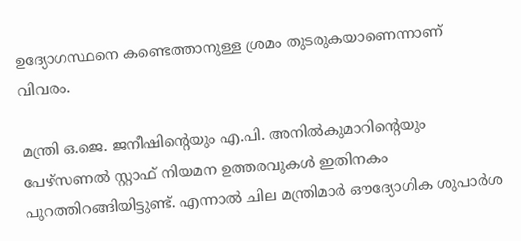ഉദ്യോഗസ്ഥനെ കണ്ടെത്താനുള്ള ശ്രമം തുടരുകയാണെന്നാണ് വിവരം.

മന്ത്രി ഒ.ജെ. ജനീഷിന്റെയും എ.പി. അനില്‍കുമാറിന്റെയും പേഴ്‌സണല്‍ സ്റ്റാഫ് നിയമന ഉത്തരവുകള്‍ ഇതിനകം പുറത്തിറങ്ങിയിട്ടുണ്ട്. എന്നാല്‍ ചില മന്ത്രിമാര്‍ ഔദ്യോഗിക ശുപാര്‍ശ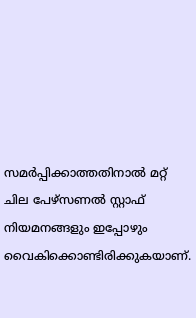സമര്‍പ്പിക്കാത്തതിനാല്‍ മറ്റ് ചില പേഴ്‌സണല്‍ സ്റ്റാഫ് നിയമനങ്ങളും ഇപ്പോഴും വൈകിക്കൊണ്ടിരിക്കുകയാണ്.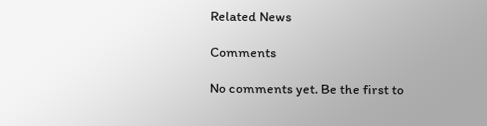Related News

Comments

No comments yet. Be the first to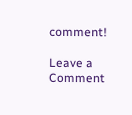comment!

Leave a Comment